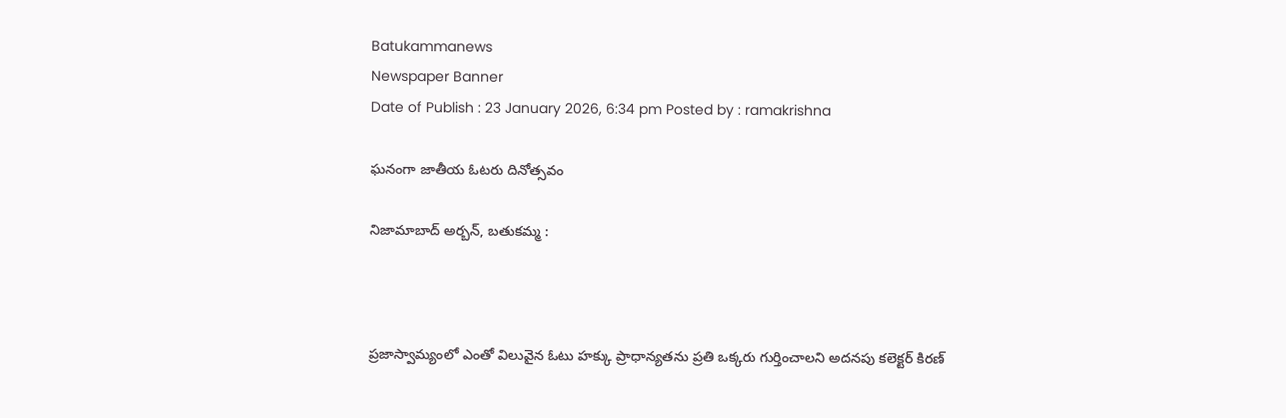Batukammanews
Newspaper Banner
Date of Publish : 23 January 2026, 6:34 pm Posted by : ramakrishna

ఘనంగా జాతీయ ఓటరు దినోత్సవం

నిజామాబాద్ అర్బన్, బతుకమ్మ :



ప్రజాస్వామ్యంలో ఎంతో విలువైన ఓటు హక్కు ప్రాధాన్యతను ప్రతి ఒక్కరు గుర్తించాలని అదనపు కలెక్టర్ కిరణ్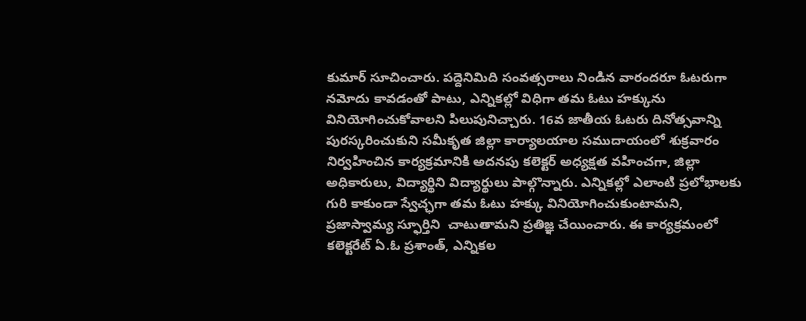కుమార్ సూచించారు. పద్దెనిమిది సంవత్సరాలు నిండిన వారందరూ ఓటరుగా నమోదు కావడంతో పాటు, ఎన్నికల్లో విధిగా తమ ఓటు హక్కును వినియోగించుకోవాలని పిలుపునిచ్చారు. 16వ జాతీయ ఓటరు దినోత్సవాన్ని పురస్కరించుకుని సమీకృత జిల్లా కార్యాలయాల సముదాయంలో శుక్రవారం నిర్వహించిన కార్యక్రమానికి అదనపు కలెక్టర్ అధ్యక్షత వహించగా, జిల్లా అధికారులు, విద్యార్థిని విద్యార్థులు పాల్గొన్నారు. ఎన్నికల్లో ఎలాంటి ప్రలోభాలకు గురి కాకుండా స్వేచ్ఛగా తమ ఓటు హక్కు వినియోగించుకుంటామని, ప్రజాస్వామ్య స్ఫూర్తిని  చాటుతామని ప్రతిజ్ఞ చేయించారు. ఈ కార్యక్రమంలో కలెక్టరేట్ ఏ.ఓ ప్రశాంత్, ఎన్నికల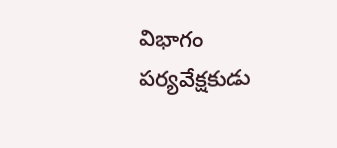విభాగం పర్యవేక్షకుడు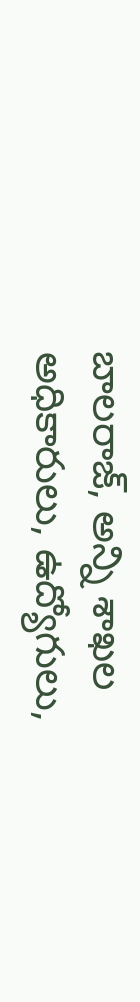బాలరాజ్, అన్ని శాఖల అధికారులు, ఉద్యోగులు,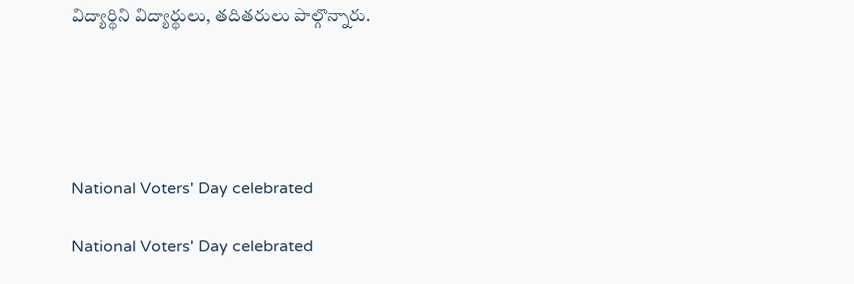విద్యార్థిని విద్యార్థులు, తదితరులు పాల్గొన్నారు.





National Voters' Day celebrated

National Voters' Day celebrated